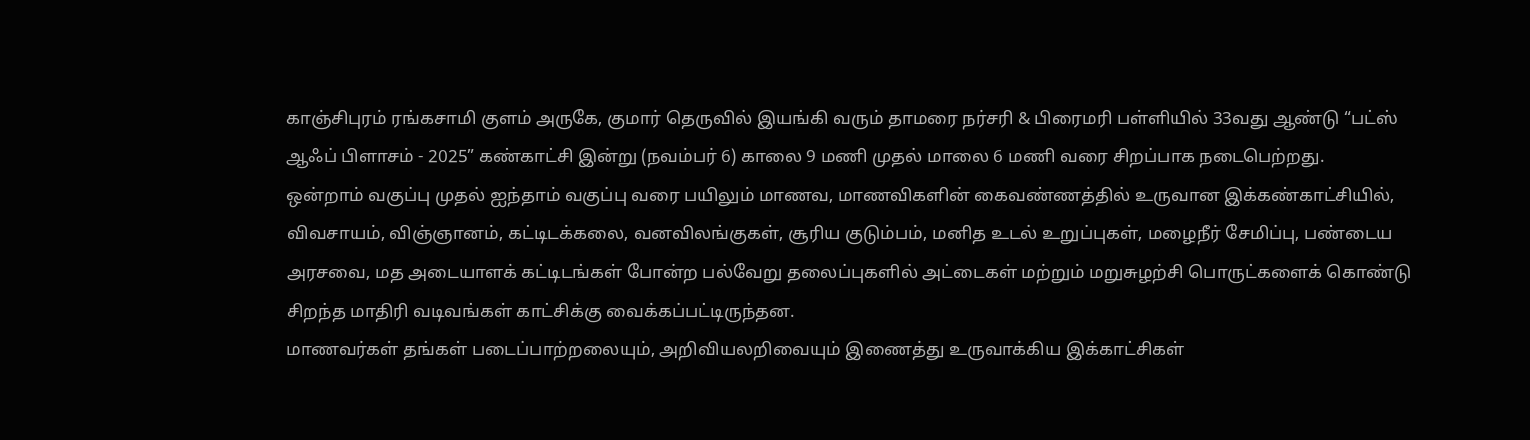காஞ்சிபுரம் ரங்கசாமி குளம் அருகே, குமார் தெருவில் இயங்கி வரும் தாமரை நர்சரி & பிரைமரி பள்ளியில் 33வது ஆண்டு “பட்ஸ் ஆஃப் பிளாசம் - 2025” கண்காட்சி இன்று (நவம்பர் 6) காலை 9 மணி முதல் மாலை 6 மணி வரை சிறப்பாக நடைபெற்றது.
ஒன்றாம் வகுப்பு முதல் ஐந்தாம் வகுப்பு வரை பயிலும் மாணவ, மாணவிகளின் கைவண்ணத்தில் உருவான இக்கண்காட்சியில், விவசாயம், விஞ்ஞானம், கட்டிடக்கலை, வனவிலங்குகள், சூரிய குடும்பம், மனித உடல் உறுப்புகள், மழைநீர் சேமிப்பு, பண்டைய அரசவை, மத அடையாளக் கட்டிடங்கள் போன்ற பல்வேறு தலைப்புகளில் அட்டைகள் மற்றும் மறுசுழற்சி பொருட்களைக் கொண்டு சிறந்த மாதிரி வடிவங்கள் காட்சிக்கு வைக்கப்பட்டிருந்தன.
மாணவர்கள் தங்கள் படைப்பாற்றலையும், அறிவியலறிவையும் இணைத்து உருவாக்கிய இக்காட்சிகள்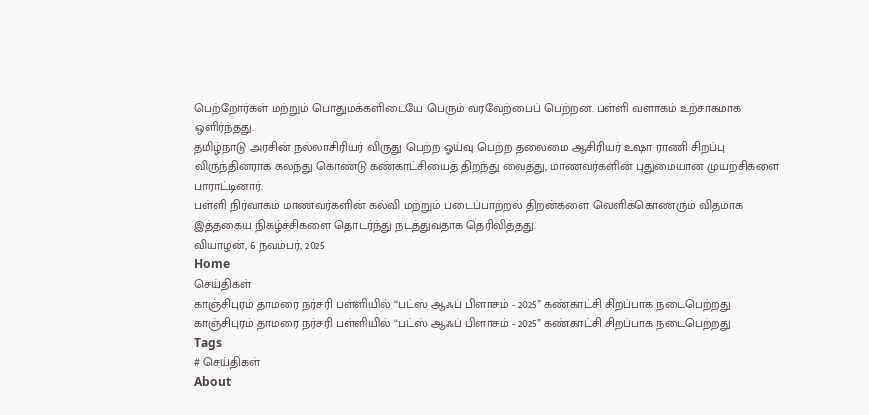பெற்றோர்கள் மற்றும் பொதுமக்களிடையே பெரும் வரவேற்பைப் பெற்றன. பள்ளி வளாகம் உற்சாகமாக ஒளிர்ந்தது.
தமிழ்நாடு அரசின் நல்லாசிரியர் விருது பெற்ற ஓய்வு பெற்ற தலைமை ஆசிரியர் உஷா ராணி சிறப்பு விருந்தினராக கலந்து கொண்டு கண்காட்சியைத் திறந்து வைத்து, மாணவர்களின் புதுமையான முயற்சிகளை பாராட்டினார்.
பள்ளி நிர்வாகம் மாணவர்களின் கல்வி மற்றும் படைப்பாற்றல் திறன்களை வெளிக்கொணரும் விதமாக இத்தகைய நிகழ்ச்சிகளை தொடர்ந்து நடத்துவதாக தெரிவித்தது.
வியாழன், 6 நவம்பர், 2025
Home
செய்திகள்
காஞ்சிபுரம் தாமரை நர்சரி பள்ளியில் “பட்ஸ் ஆஃப் பிளாசம் - 2025” கண்காட்சி சிறப்பாக நடைபெற்றது
காஞ்சிபுரம் தாமரை நர்சரி பள்ளியில் “பட்ஸ் ஆஃப் பிளாசம் - 2025” கண்காட்சி சிறப்பாக நடைபெற்றது
Tags
# செய்திகள்
About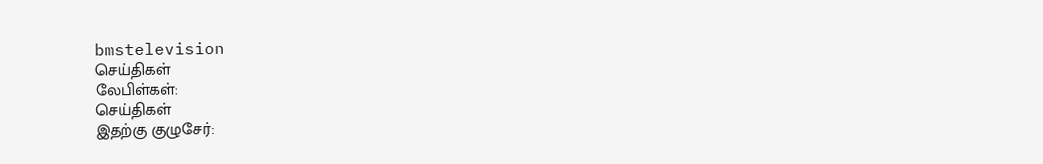bmstelevision
செய்திகள்
லேபிள்கள்:
செய்திகள்
இதற்கு குழுசேர்: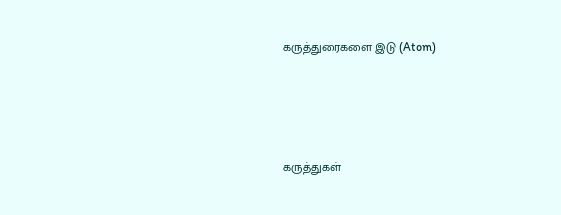கருத்துரைகளை இடு (Atom)







கருத்துகள்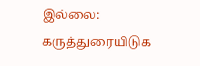இல்லை:
கருத்துரையிடுக